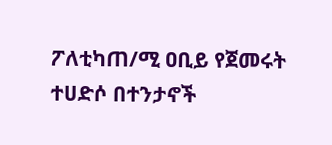ፖለቲካጠ/ሚ ዐቢይ የጀመሩት ተሀድሶ በተንታኖች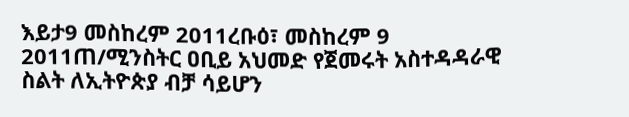እይታ9 መስከረም 2011ረቡዕ፣ መስከረም 9 2011ጠ/ሚንስትር ዐቢይ አህመድ የጀመሩት አስተዳዳራዊ ስልት ለኢትዮጵያ ብቻ ሳይሆን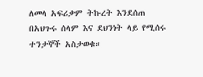ለመላ አፍሪቃም ትኩረት እንደሰጠ በአህጉሩ ሰላም እና ደህንነት ላይ የሚሰሩ ተንታኞች አስታወቁ።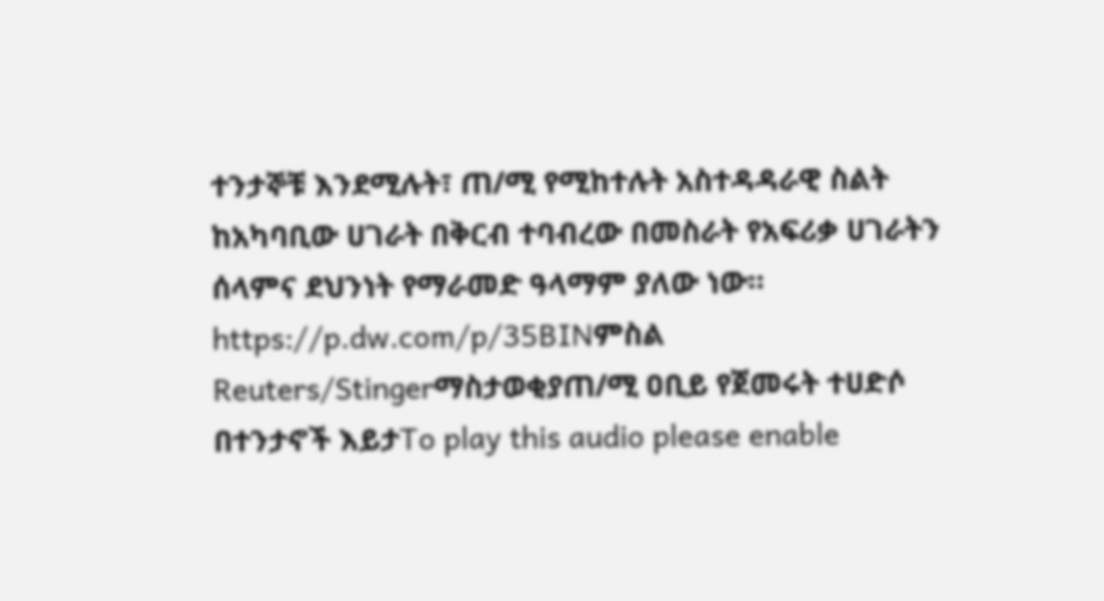ተንታኞቹ እንደሚሉት፣ ጠ/ሚ የሚከተሉት አስተዳዳራዊ ስልት ከአካባቢው ሀገራት በቅርብ ተባብረው በመስራት የአፍሪቃ ሀገራትን ሰላምና ደህንነት የማራመድ ዓላማም ያለው ነው። https://p.dw.com/p/35BINምስል Reuters/Stingerማስታወቂያጠ/ሚ ዐቢይ የጀመሩት ተሀድሶ በተንታኖች እይታTo play this audio please enable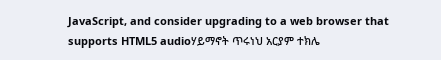JavaScript, and consider upgrading to a web browser that supports HTML5 audioሃይማኖት ጥሩነህ አርያም ተክሌ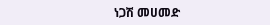ነጋሽ መሀመድ